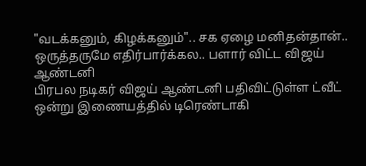"வடக்கனும், கிழக்கனும்".. சக ஏழை மனிதன்தான்.. ஒருத்தருமே எதிர்பார்க்கல.. பளார் விட்ட விஜய் ஆண்டனி
பிரபல நடிகர் விஜய் ஆண்டனி பதிவிட்டுள்ள ட்வீட் ஒன்று இணையத்தில் டிரெண்டாகி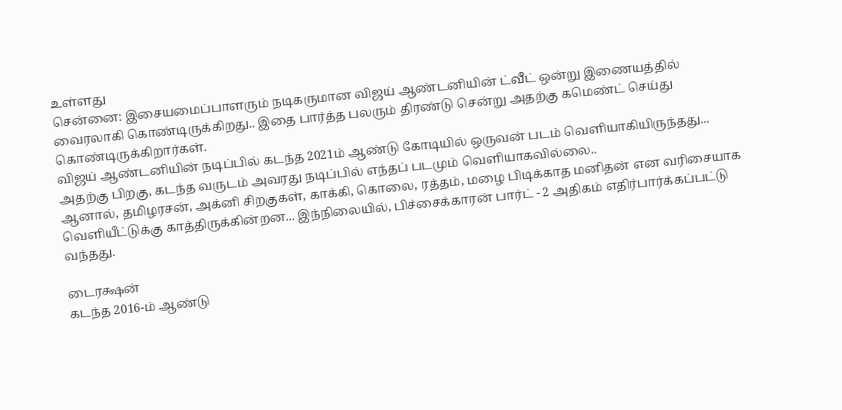உள்ளது
சென்னை: இசையமைப்பாளரும் நடிகருமான விஜய் ஆண்டனியின் ட்வீட் ஒன்று இணையத்தில் வைரலாகி கொண்டிருக்கிறது.. இதை பார்த்த பலரும் திரண்டு சென்று அதற்கு கமெண்ட் செய்து கொண்டிருக்கிறார்கள்.
விஜய் ஆண்டனியின் நடிப்பில் கடந்த 2021ம் ஆண்டு கோடியில் ஒருவன் படம் வெளியாகியிருந்தது... அதற்கு பிறகு, கடந்த வருடம் அவரது நடிப்பில் எந்தப் படமும் வெளியாகவில்லை..
ஆனால், தமிழரசன், அக்னி சிறகுகள், காக்கி, கொலை, ரத்தம், மழை பிடிக்காத மனிதன் என வரிசையாக வெளியீட்டுக்கு காத்திருக்கின்றன... இந்நிலையில், பிச்சைக்காரன் பார்ட் - 2 அதிகம் எதிர்பார்க்கப்பட்டு வந்தது.

டைரக்ஷன்
கடந்த 2016-ம் ஆண்டு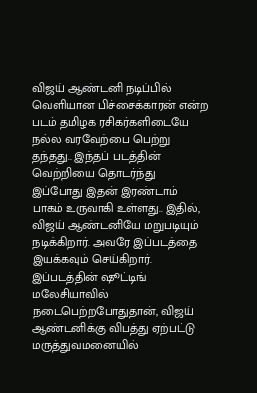விஜய் ஆண்டனி நடிப்பில் வெளியான பிச்சைக்காரன் என்ற படம் தமிழக ரசிகர்களிடையே நல்ல வரவேற்பை பெற்று தந்தது.. இந்தப் படத்தின் வெற்றியை தொடர்ந்து இப்போது இதன் இரண்டாம் பாகம் உருவாகி உள்ளது.. இதில், விஜய் ஆண்டனியே மறுபடியும் நடிக்கிறார். அவரே இப்படத்தை இயக்கவும் செய்கிறார். இப்படத்தின் ஷூட்டிங் மலேசியாவில் நடைபெற்றபோதுதான், விஜய் ஆண்டனிக்கு விபத்து ஏற்பட்டு மருத்துவமனையில்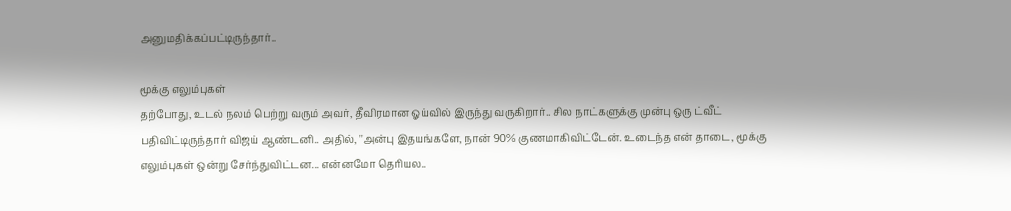அனுமதிக்கப்பட்டிருந்தார்..

மூக்கு எலும்புகள்
தற்போது, உடல் நலம் பெற்று வரும் அவர், தீவிரமான ஓய்வில் இருந்து வருகிறார்.. சில நாட்களுக்கு முன்பு ஒரு ட்வீட் பதிவிட்டிருந்தார் விஜய் ஆண்டனி.. அதில், ''அன்பு இதயங்களே, நான் 90% குணமாகிவிட்டேன். உடைந்த என் தாடை, மூக்கு எலும்புகள் ஒன்று சேர்ந்துவிட்டன... என்னமோ தெரியல..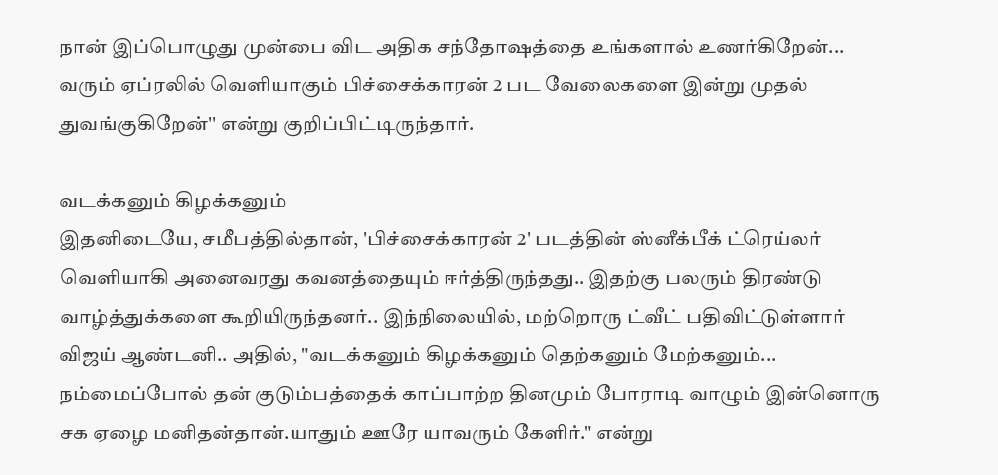நான் இப்பொழுது முன்பை விட அதிக சந்தோஷத்தை உங்களால் உணர்கிறேன்... வரும் ஏப்ரலில் வெளியாகும் பிச்சைக்காரன் 2 பட வேலைகளை இன்று முதல் துவங்குகிறேன்'' என்று குறிப்பிட்டிருந்தார்.

வடக்கனும் கிழக்கனும்
இதனிடையே, சமீபத்தில்தான், 'பிச்சைக்காரன் 2' படத்தின் ஸ்னீக்பீக் ட்ரெய்லர் வெளியாகி அனைவரது கவனத்தையும் ஈர்த்திருந்தது.. இதற்கு பலரும் திரண்டு வாழ்த்துக்களை கூறியிருந்தனர்.. இந்நிலையில், மற்றொரு ட்வீட் பதிவிட்டுள்ளார் விஜய் ஆண்டனி.. அதில், "வடக்கனும் கிழக்கனும் தெற்கனும் மேற்கனும்... நம்மைப்போல் தன் குடும்பத்தைக் காப்பாற்ற தினமும் போராடி வாழும் இன்னொரு சக ஏழை மனிதன்தான்.யாதும் ஊரே யாவரும் கேளிர்." என்று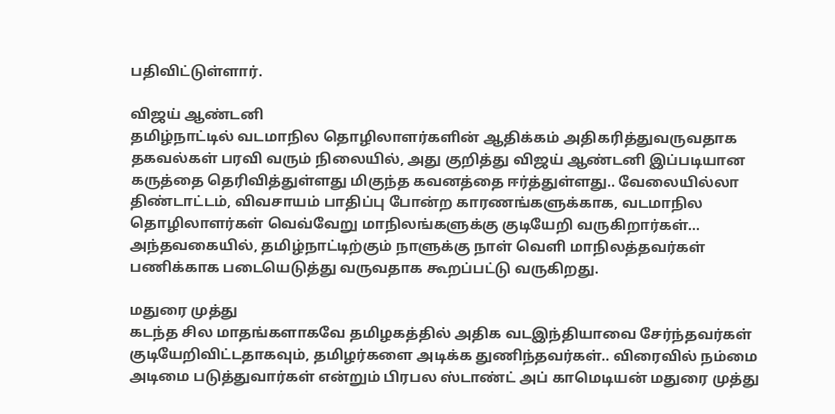பதிவிட்டுள்ளார்.

விஜய் ஆண்டனி
தமிழ்நாட்டில் வடமாநில தொழிலாளர்களின் ஆதிக்கம் அதிகரித்துவருவதாக தகவல்கள் பரவி வரும் நிலையில், அது குறித்து விஜய் ஆண்டனி இப்படியான கருத்தை தெரிவித்துள்ளது மிகுந்த கவனத்தை ஈர்த்துள்ளது.. வேலையில்லா திண்டாட்டம், விவசாயம் பாதிப்பு போன்ற காரணங்களுக்காக, வடமாநில தொழிலாளர்கள் வெவ்வேறு மாநிலங்களுக்கு குடியேறி வருகிறார்கள்... அந்தவகையில், தமிழ்நாட்டிற்கும் நாளுக்கு நாள் வெளி மாநிலத்தவர்கள் பணிக்காக படையெடுத்து வருவதாக கூறப்பட்டு வருகிறது.

மதுரை முத்து
கடந்த சில மாதங்களாகவே தமிழகத்தில் அதிக வடஇந்தியாவை சேர்ந்தவர்கள் குடியேறிவிட்டதாகவும், தமிழர்களை அடிக்க துணிந்தவர்கள்.. விரைவில் நம்மை அடிமை படுத்துவார்கள் என்றும் பிரபல ஸ்டாண்ட் அப் காமெடியன் மதுரை முத்து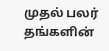முதல் பலர் தங்களின்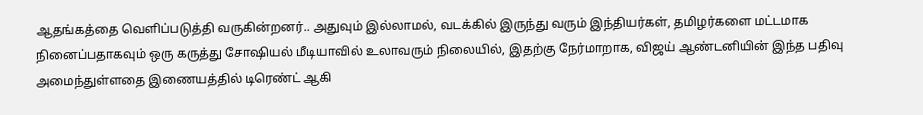ஆதங்கத்தை வெளிப்படுத்தி வருகின்றனர்.. அதுவும் இல்லாமல், வடக்கில் இருந்து வரும் இந்தியர்கள், தமிழர்களை மட்டமாக நினைப்பதாகவும் ஒரு கருத்து சோஷியல் மீடியாவில் உலாவரும் நிலையில், இதற்கு நேர்மாறாக, விஜய் ஆண்டனியின் இந்த பதிவு அமைந்துள்ளதை இணையத்தில் டிரெண்ட் ஆகி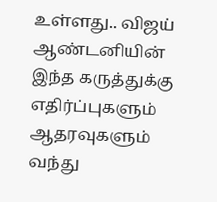உள்ளது.. விஜய் ஆண்டனியின் இந்த கருத்துக்கு எதிர்ப்புகளும் ஆதரவுகளும் வந்து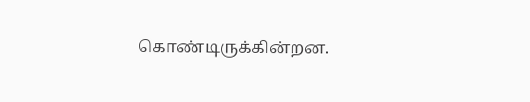கொண்டிருக்கின்றன.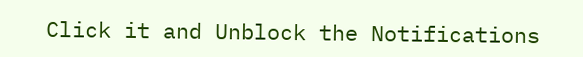Click it and Unblock the Notifications